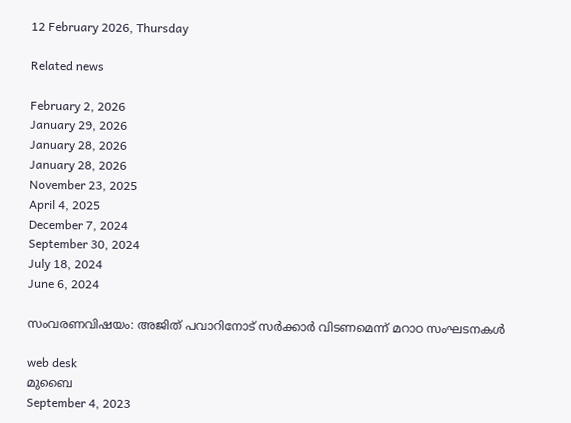12 February 2026, Thursday

Related news

February 2, 2026
January 29, 2026
January 28, 2026
January 28, 2026
November 23, 2025
April 4, 2025
December 7, 2024
September 30, 2024
July 18, 2024
June 6, 2024

സംവരണവിഷയം: അജിത് പവാറിനോട് സര്‍ക്കാര്‍ വിടണമെന്ന് മറാഠ സംഘടനകള്‍

web desk
മുബൈ
September 4, 2023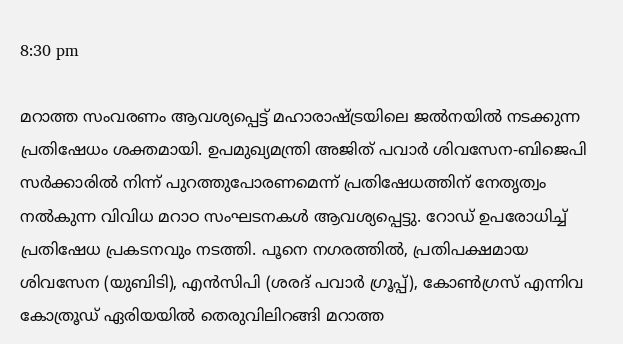8:30 pm

മറാത്ത സംവരണം ആവശ്യപ്പെട്ട് മഹാരാഷ്ട്രയിലെ ജല്‍നയില്‍ നടക്കുന്ന പ്രതിഷേധം ശക്തമായി. ഉപമുഖ്യമന്ത്രി അജിത് പവാർ ശിവസേന‑ബിജെപി സർക്കാരിൽ നിന്ന് പുറത്തുപോരണമെന്ന് പ്രതിഷേധത്തിന് നേതൃത്വം നല്‍കുന്ന വിവിധ മറാഠ സംഘടനകൾ ആവശ്യപ്പെട്ടു. റോഡ് ഉപരോധിച്ച് പ്രതിഷേധ പ്രകടനവും നടത്തി. പൂനെ നഗരത്തിൽ, പ്രതിപക്ഷമായ ശിവസേന (യുബിടി), എൻസിപി (ശരദ് പവാർ ഗ്രൂപ്പ്), കോൺഗ്രസ് എന്നിവ കോത്രൂഡ് ഏരിയയിൽ തെരുവിലിറങ്ങി മറാത്ത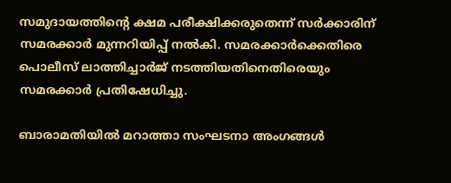സമുദായത്തിന്റെ ക്ഷമ പരീക്ഷിക്കരുതെന്ന് സർക്കാരിന് സമരക്കാര്‍ മുന്നറിയിപ്പ് നൽകി. സമരക്കാർക്കെതിരെ പൊലീസ് ലാത്തിച്ചാർജ് നടത്തിയതിനെതിരെയും സമരക്കാര്‍ പ്രതിഷേധിച്ചു.

ബാരാമതിയിൽ മറാത്താ സംഘടനാ അംഗങ്ങൾ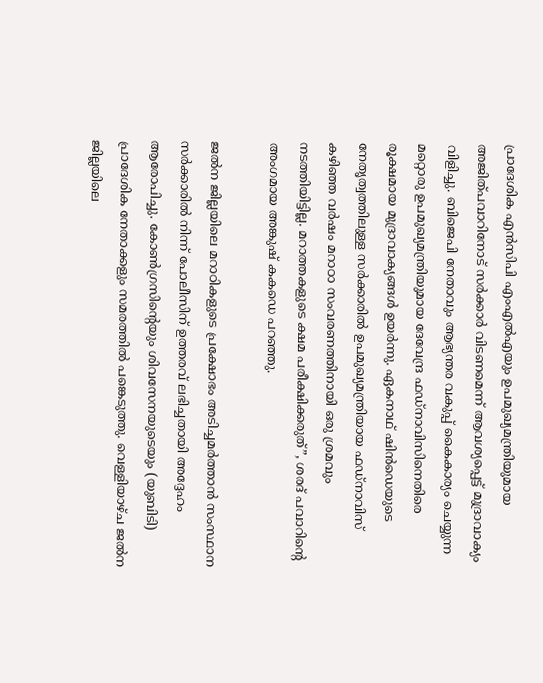പ്രാദേശിക എൻസിപി എംഎൽഎയും ഉപമുഖ്യമന്ത്രിയുമായ അജിത്പവാറിനോട് സർക്കാർ വിടണമെന്ന് ആവശ്യപ്പെട്ട് മുദ്രാവാക്യം വിളിച്ചു. ബിജെപി നേതാവും ആഭ്യന്തര വകുപ്പ് കൈകാര്യം ചെയ്യുന്ന മറ്റൊരു ഉപമുഖ്യമന്ത്രിയുമായ ദേവേന്ദ്ര ഫഡ്‌നാവിസിനെതിരെ രൂക്ഷമായ മുദ്രാവാക്യങ്ങൾ ഉയർന്നു. ഏകനാഥ് ഷിൻഡെയുടെ നേതൃത്വത്തിലുള്ള സർക്കാരിൽ ഉപമുഖ്യമന്ത്രിയായ ഫഡ്‌നാവിസ് കഴിഞ്ഞ വർഷം മറാഠാ സംവരണത്തിനായി ഒരു ശ്രമവും നടത്തിയിട്ടില്ല. മറാത്തകളുടെ ക്ഷമ പരീക്ഷിക്കരുത്”, ശരദ് പവാറിന്റെ അംഗമായ അങ്കുഷ് കകഡെ പറഞ്ഞു.

ജൽന ജില്ലയിലെ മറാഠികളുടെ പ്രക്ഷോഭം അടിച്ചമർത്താൻ സംസ്ഥാന സർക്കാരിൽ നിന്ന് പോലീസിന് ഉത്തരവ് ലഭിച്ചതായി അദ്ദേഹം ആരോപിച്ചു. കോൺഗ്രസിന്റെയും ശിവസേനയുടെയും (യുബിടി) പ്രാദേശിക നേതാക്കളും സമരത്തിൽ പങ്കെടുത്തു. വെള്ളിയാഴ്ച ജൽന ജില്ലയിലെ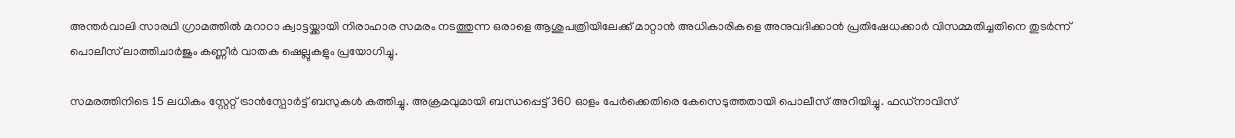അന്തർവാലി സാരഥി ഗ്രാമത്തിൽ മറാഠാ ക്വാട്ടയ്ക്കായി നിരാഹാര സമരം നടത്തുന്ന ഒരാളെ ആശുപത്രിയിലേക്ക് മാറ്റാൻ അധികാരികളെ അനുവദിക്കാൻ പ്രതിഷേധക്കാർ വിസമ്മതിച്ചതിനെ തുടർന്ന് പൊലീസ് ലാത്തിചാർജും കണ്ണീർ വാതക ഷെല്ലുകളും പ്രയോഗിച്ചു.

സമരത്തിനിടെ 15 ലധികം സ്റ്റേറ്റ് ട്രാൻസ്പോർട്ട് ബസുകൾ കത്തിച്ചു. അക്രമവുമായി ബന്ധപ്പെട്ട് 360 ഓളം പേർക്കെതിരെ കേസെടുത്തതായി പൊലീസ് അറിയിച്ചു. ഫഡ്‌നാവിസ്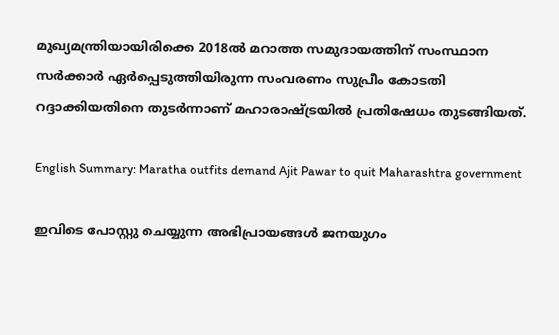മുഖ്യമന്ത്രിയായിരിക്കെ 2018ൽ മറാത്ത സമുദായത്തിന് സംസ്ഥാന സർക്കാർ ഏർപ്പെടുത്തിയിരുന്ന സംവരണം സുപ്രീം കോടതി റദ്ദാക്കിയതിനെ തുടർന്നാണ് മഹാരാഷ്ട്രയിൽ പ്രതിഷേധം തുടങ്ങിയത്.

English Summary: Maratha outfits demand Ajit Pawar to quit Maharashtra government

ഇവിടെ പോസ്റ്റു ചെയ്യുന്ന അഭിപ്രായങ്ങള്‍ ജനയുഗം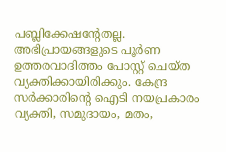പബ്ലിക്കേഷന്റേതല്ല. അഭിപ്രായങ്ങളുടെ പൂര്‍ണ ഉത്തരവാദിത്തം പോസ്റ്റ് ചെയ്ത വ്യക്തിക്കായിരിക്കും. കേന്ദ്ര സര്‍ക്കാരിന്റെ ഐടി നയപ്രകാരം വ്യക്തി, സമുദായം, മതം,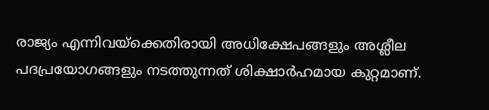രാജ്യം എന്നിവയ്‌ക്കെതിരായി അധിക്ഷേപങ്ങളും അശ്ലീല പദപ്രയോഗങ്ങളും നടത്തുന്നത് ശിക്ഷാര്‍ഹമായ കുറ്റമാണ്.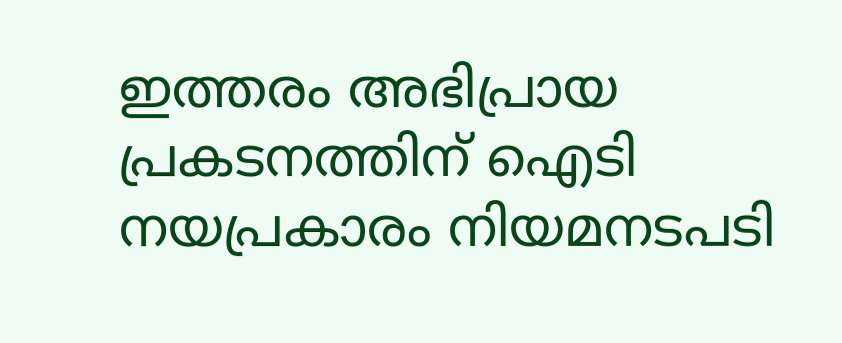ഇത്തരം അഭിപ്രായ പ്രകടനത്തിന് ഐടി നയപ്രകാരം നിയമനടപടി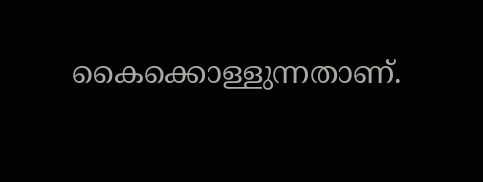കൈക്കൊള്ളുന്നതാണ്.